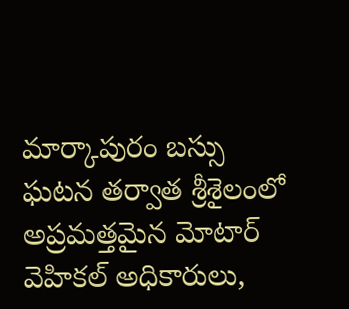మార్కాపురం బస్సు ఘటన తర్వాత శ్రీశైలంలో అప్రమత్తమైన మోటార్ వెహికల్ అధికారులు,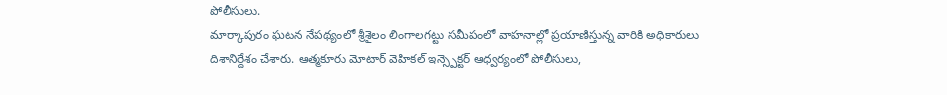పోలీసులు.
మార్కాపురం ఘటన నేపథ్యంలో శ్రీశైలం లింగాలగట్టు సమీపంలో వాహనాల్లో ప్రయాణిస్తున్న వారికి అధికారులు దిశానిర్దేశం చేశారు. ఆత్మకూరు మోటార్ వెహికల్ ఇన్స్పెక్టర్ ఆధ్వర్యంలో పోలీసులు,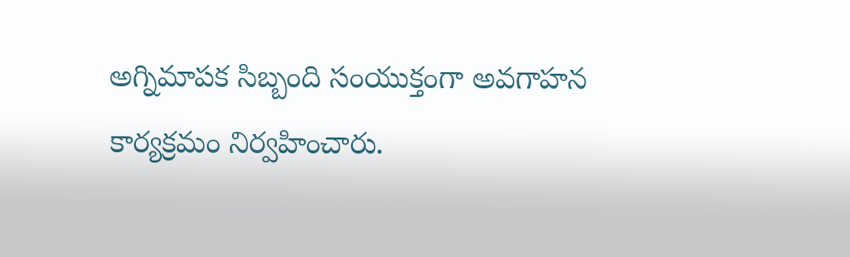అగ్నిమాపక సిబ్బంది సంయుక్తంగా అవగాహన కార్యక్రమం నిర్వహించారు.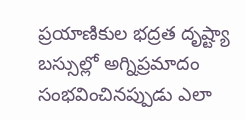ప్రయాణికుల భద్రత దృష్ట్యా బస్సుల్లో అగ్నిప్రమాదం సంభవించినప్పుడు ఎలా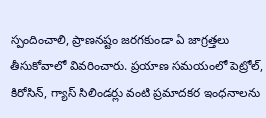స్పందించాలి, ప్రాణనష్టం జరగకుండా ఏ జాగ్రత్తలు తీసుకోవాలో వివరించారు. ప్రయాణ సమయంలో పెట్రోల్, కిరోసిన్, గ్యాస్ సిలిండర్లు వంటి ప్రమాదకర ఇంధనాలను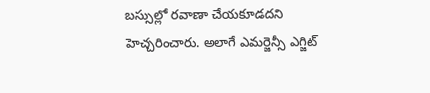బస్సుల్లో రవాణా చేయకూడదని హెచ్చరించారు. అలాగే ఎమర్జెన్సీ ఎగ్జిట్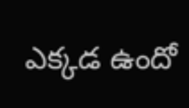ఎక్కడ ఉందో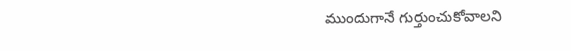ముందుగానే గుర్తుంచుకోవాలని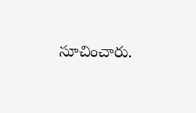సూచించారు.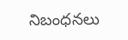నిబంధనలు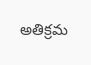అతిక్రమ